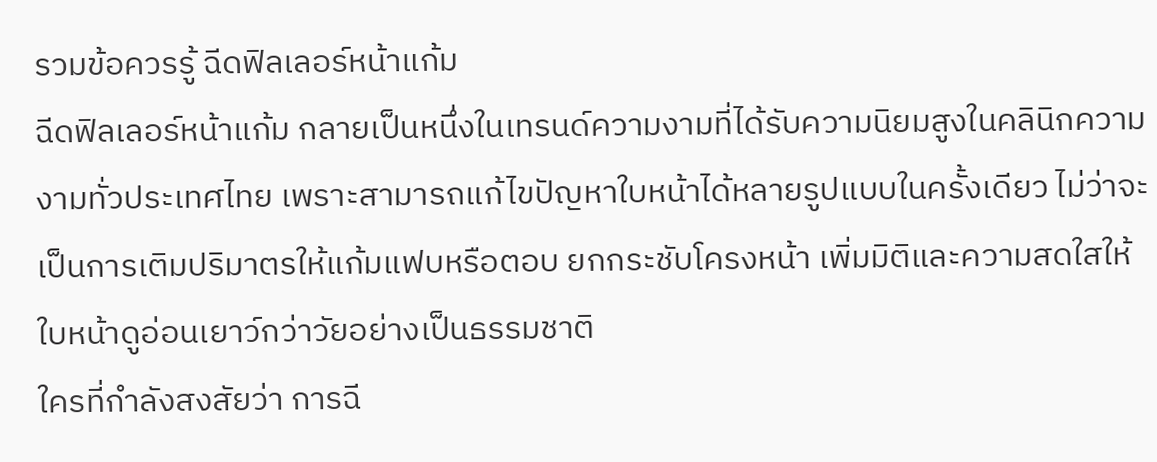รวมข้อควรรู้ ฉีดฟิลเลอร์หน้าแก้ม
ฉีดฟิลเลอร์หน้าแก้ม กลายเป็นหนึ่งในเทรนด์ความงามที่ได้รับความนิยมสูงในคลินิกความงามทั่วประเทศไทย เพราะสามารถแก้ไขปัญหาใบหน้าได้หลายรูปแบบในครั้งเดียว ไม่ว่าจะเป็นการเติมปริมาตรให้แก้มแฟบหรือตอบ ยกกระชับโครงหน้า เพิ่มมิติและความสดใสให้ใบหน้าดูอ่อนเยาว์กว่าวัยอย่างเป็นธรรมชาติ
ใครที่กำลังสงสัยว่า การฉี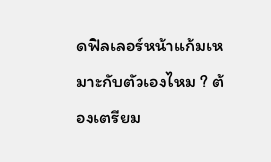ดฟิลเลอร์หน้าแก้มเหมาะกับตัวเองไหม ? ต้องเตรียม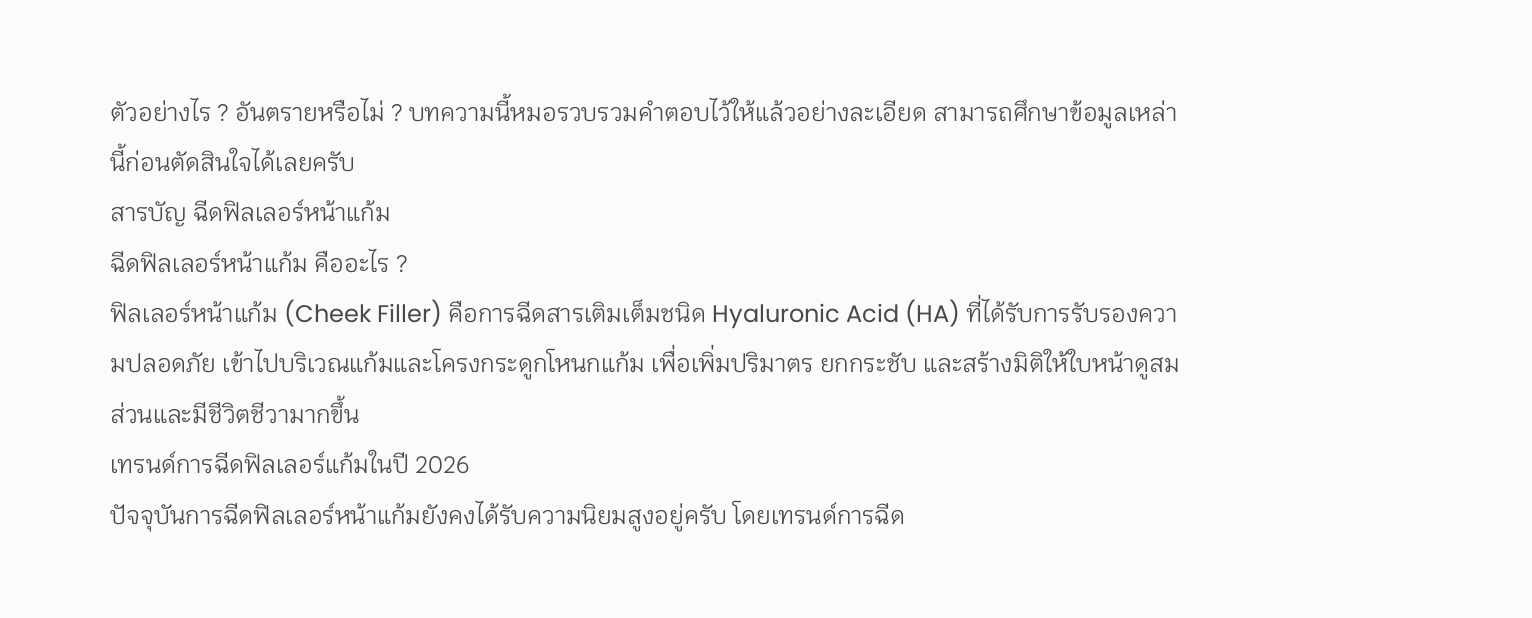ตัวอย่างไร ? อันตรายหรือไม่ ? บทความนี้หมอรวบรวมคำตอบไว้ให้แล้วอย่างละเอียด สามารถศึกษาข้อมูลเหล่านี้ก่อนตัดสินใจได้เลยครับ
สารบัญ ฉีดฟิลเลอร์หน้าแก้ม
ฉีดฟิลเลอร์หน้าแก้ม คืออะไร ?
ฟิลเลอร์หน้าแก้ม (Cheek Filler) คือการฉีดสารเติมเต็มชนิด Hyaluronic Acid (HA) ที่ได้รับการรับรองความปลอดภัย เข้าไปบริเวณแก้มและโครงกระดูกโหนกแก้ม เพื่อเพิ่มปริมาตร ยกกระชับ และสร้างมิติให้ใบหน้าดูสมส่วนและมีชีวิตชีวามากขึ้น
เทรนด์การฉีดฟิลเลอร์แก้มในปี 2026
ปัจจุบันการฉีดฟิลเลอร์หน้าแก้มยังคงได้รับความนิยมสูงอยู่ครับ โดยเทรนด์การฉีด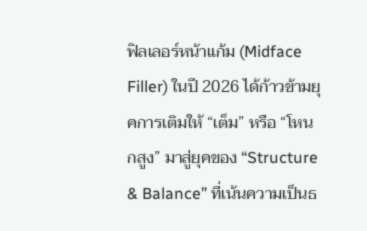ฟิลเลอร์หน้าแก้ม (Midface Filler) ในปี 2026 ได้ก้าวข้ามยุคการเติมให้ “เต็ม” หรือ “โหนกสูง” มาสู่ยุคของ “Structure & Balance” ที่เน้นความเป็นธ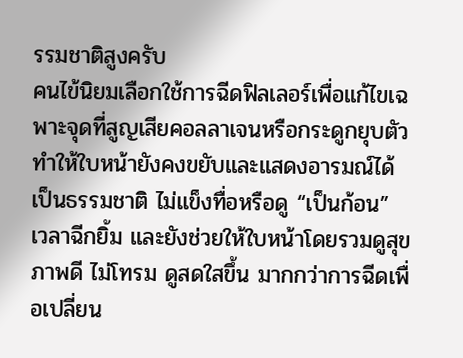รรมชาติสูงครับ
คนไข้นิยมเลือกใช้การฉีดฟิลเลอร์เพื่อแก้ไขเฉพาะจุดที่สูญเสียคอลลาเจนหรือกระดูกยุบตัว ทำให้ใบหน้ายังคงขยับและแสดงอารมณ์ได้เป็นธรรมชาติ ไม่แข็งทื่อหรือดู “เป็นก้อน” เวลาฉีกยิ้ม และยังช่วยให้ใบหน้าโดยรวมดูสุขภาพดี ไม่โทรม ดูสดใสขึ้น มากกว่าการฉีดเพื่อเปลี่ยน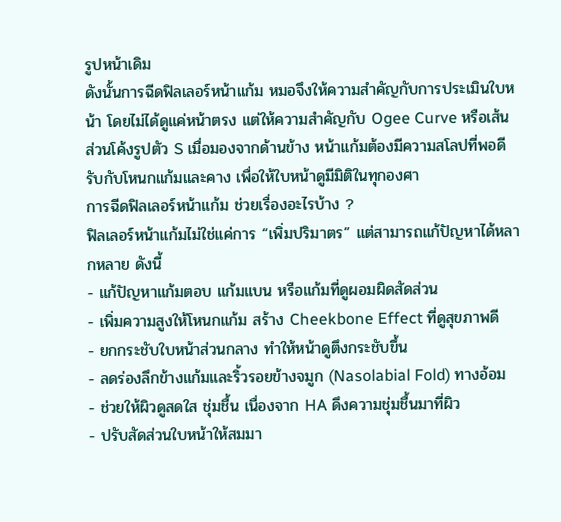รูปหน้าเดิม
ดังนั้นการฉีดฟิลเลอร์หน้าแก้ม หมอจึงให้ความสำคัญกับการประเมินใบหน้า โดยไม่ได้ดูแค่หน้าตรง แต่ให้ความสำคัญกับ Ogee Curve หรือเส้นส่วนโค้งรูปตัว S เมื่อมองจากด้านข้าง หน้าแก้มต้องมีความสโลปที่พอดี รับกับโหนกแก้มและคาง เพื่อให้ใบหน้าดูมีมิติในทุกองศา
การฉีดฟิลเลอร์หน้าแก้ม ช่วยเรื่องอะไรบ้าง ?
ฟิลเลอร์หน้าแก้มไม่ใช่แค่การ “เพิ่มปริมาตร” แต่สามารถแก้ปัญหาได้หลากหลาย ดังนี้
- แก้ปัญหาแก้มตอบ แก้มแบน หรือแก้มที่ดูผอมผิดสัดส่วน
- เพิ่มความสูงให้โหนกแก้ม สร้าง Cheekbone Effect ที่ดูสุขภาพดี
- ยกกระชับใบหน้าส่วนกลาง ทำให้หน้าดูตึงกระชับขึ้น
- ลดร่องลึกข้างแก้มและริ้วรอยข้างจมูก (Nasolabial Fold) ทางอ้อม
- ช่วยให้ผิวดูสดใส ชุ่มชื้น เนื่องจาก HA ดึงความชุ่มชื้นมาที่ผิว
- ปรับสัดส่วนใบหน้าให้สมมา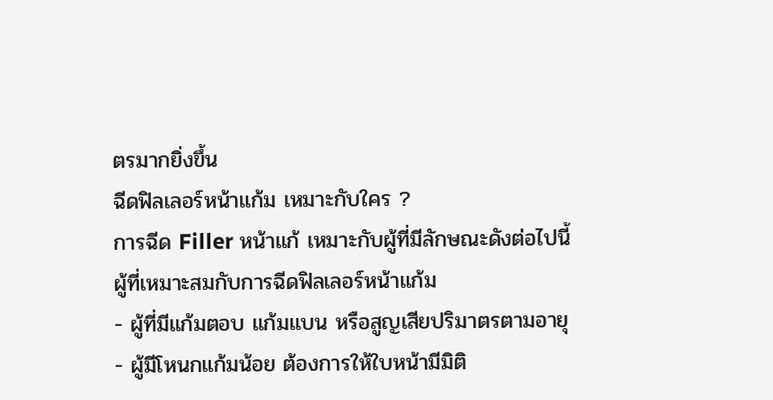ตรมากยิ่งขึ้น
ฉีดฟิลเลอร์หน้าแก้ม เหมาะกับใคร ?
การฉีด Filler หน้าแก้ เหมาะกับผู้ที่มีลักษณะดังต่อไปนี้
ผู้ที่เหมาะสมกับการฉีดฟิลเลอร์หน้าแก้ม
- ผู้ที่มีแก้มตอบ แก้มแบน หรือสูญเสียปริมาตรตามอายุ
- ผู้มีโหนกแก้มน้อย ต้องการให้ใบหน้ามีมิติ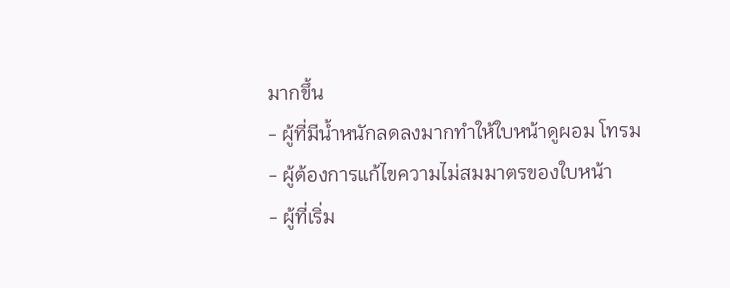มากขึ้น
- ผู้ที่มีน้ำหนักลดลงมากทำให้ใบหน้าดูผอม โทรม
- ผู้ต้องการแก้ไขความไม่สมมาตรของใบหน้า
- ผู้ที่เริ่ม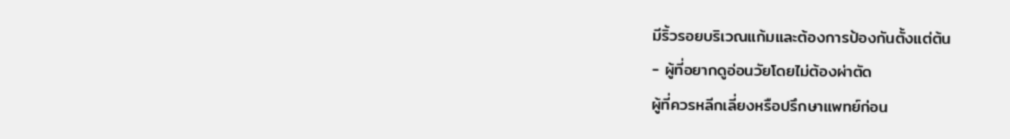มีริ้วรอยบริเวณแก้มและต้องการป้องกันตั้งแต่ต้น
- ผู้ที่อยากดูอ่อนวัยโดยไม่ต้องผ่าตัด
ผู้ที่ควรหลีกเลี่ยงหรือปรึกษาแพทย์ก่อน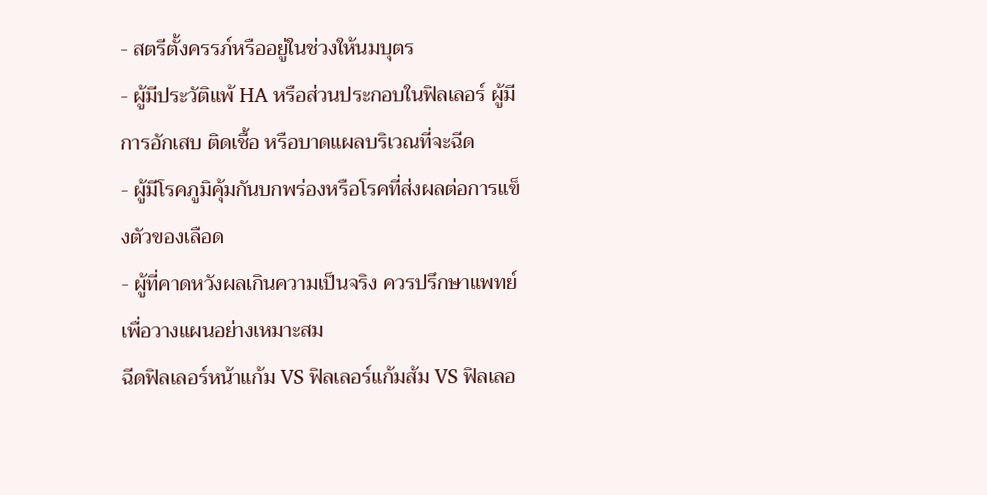- สตรีตั้งครรภ์หรืออยู่ในช่วงให้นมบุตร
- ผู้มีประวัติแพ้ HA หรือส่วนประกอบในฟิลเลอร์ ผู้มีการอักเสบ ติดเชื้อ หรือบาดแผลบริเวณที่จะฉีด
- ผู้มีโรคภูมิคุ้มกันบกพร่องหรือโรคที่ส่งผลต่อการแข็งตัวของเลือด
- ผู้ที่คาดหวังผลเกินความเป็นจริง ควรปรึกษาแพทย์เพื่อวางแผนอย่างเหมาะสม
ฉีดฟิลเลอร์หน้าแก้ม VS ฟิลเลอร์แก้มส้ม VS ฟิลเลอ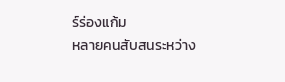ร์ร่องแก้ม
หลายคนสับสนระหว่าง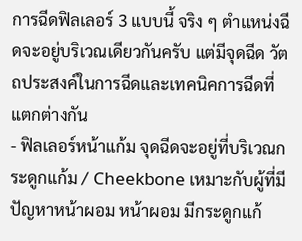การฉีดฟิลเลอร์ 3 แบบนี้ จริง ๆ ตำแหน่งฉีดจะอยู่บริเวณเดียวกันครับ แต่มีจุดฉีด วัตถประสงค์ในการฉีดและเทคนิคการฉีดที่แตกต่างกัน
- ฟิลเลอร์หน้าแก้ม จุดฉีดจะอยู่ที่บริเวณกระดูกแก้ม / Cheekbone เหมาะกับผู้ที่มีปัญหาหน้าผอม หน้าผอม มีกระดูกแก้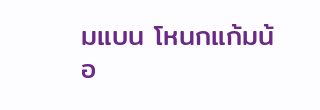มแบน โหนกแก้มน้อ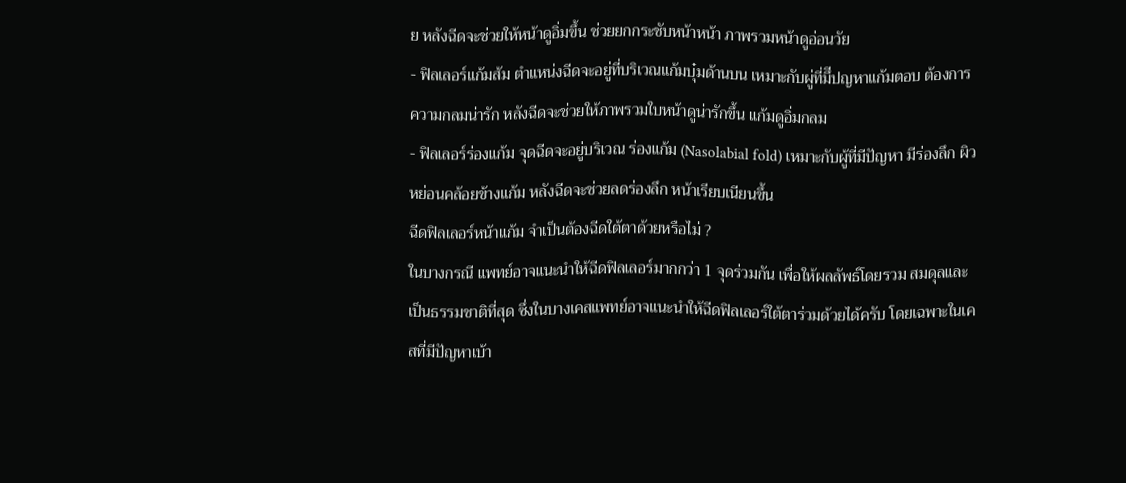ย หลังฉีดจะช่วยให้หน้าดูอิ่มขึ้น ช่วยยกกระชับหน้าหน้า ภาพรวมหน้าดูอ่อนวัย
- ฟิลเลอร์แก้มส้ม ตำแหน่งฉีดจะอยู่ที่บริเวณแก้มบุ๋มด้านบน เหมาะกับผู่ที่มึีปญหาแก้มตอบ ต้องการความกลมน่ารัก หลังฉีดจะช่วยให้ภาพรวมใบหน้าดูน่ารักขึ้น แก้มดูอิ่มกลม
- ฟิลเลอร์ร่องแก้ม จุดฉีดจะอยู่บริเวณ ร่องแก้ม (Nasolabial fold) เหมาะกับผู้ที่มีปัญหา มีร่องลึก ผิวหย่อนคล้อยข้างแก้ม หลังฉีดจะช่วยลดร่องลึก หน้าเรียบเนียนขึ้น
ฉีดฟิลเลอร์หน้าแก้ม จำเป็นต้องฉีดใต้ตาด้วยหรือไม่ ?
ในบางกรณี แพทย์อาจแนะนำให้ฉีดฟิลเลอร์มากกว่า 1 จุดร่วมกัน เพื่อให้ผลลัพธ์โดยรวม สมดุลและเป็นธรรมชาติที่สุด ซึ่งในบางเคสแพทย์อาจแนะนำให้ฉีดฟิลเลอร์ใต้ตาร่วมด้วยได้ครับ โดยเฉพาะในเคสที่มีปัญหาเบ้า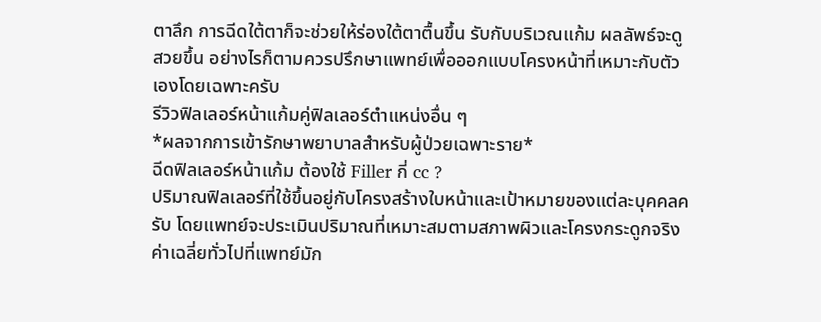ตาลึก การฉีดใต้ตาก็จะช่วยให้ร่องใต้ตาตื้นขึ้น รับกับบริเวณแก้ม ผลลัพธ์จะดูสวยขึ้น อย่างไรก็ตามควรปรึกษาแพทย์เพื่อออกแบบโครงหน้าที่เหมาะกับตัวเองโดยเฉพาะครับ
รีวิวฟิลเลอร์หน้าแก้มคู่ฟิลเลอร์ตำแหน่งอื่น ๆ
*ผลจากการเข้ารักษาพยาบาลสำหรับผู้ป่วยเฉพาะราย*
ฉีดฟิลเลอร์หน้าแก้ม ต้องใช้ Filler กี่ cc ?
ปริมาณฟิลเลอร์ที่ใช้ขึ้นอยู่กับโครงสร้างใบหน้าและเป้าหมายของแต่ละบุคคลครับ โดยแพทย์จะประเมินปริมาณที่เหมาะสมตามสภาพผิวและโครงกระดูกจริง
ค่าเฉลี่ยทั่วไปที่แพทย์มัก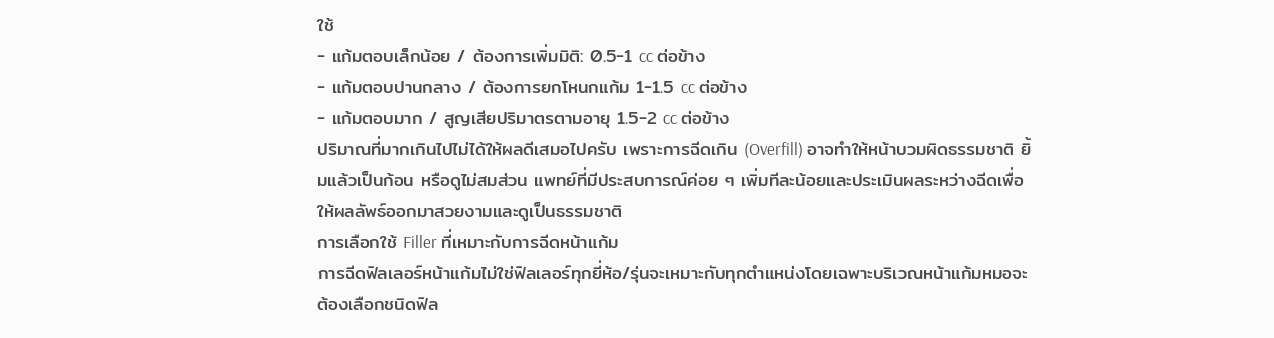ใช้
- แก้มตอบเล็กน้อย / ต้องการเพิ่มมิติ: 0.5-1 cc ต่อข้าง
- แก้มตอบปานกลาง / ต้องการยกโหนกแก้ม 1-1.5 cc ต่อข้าง
- แก้มตอบมาก / สูญเสียปริมาตรตามอายุ 1.5-2 cc ต่อข้าง
ปริมาณที่มากเกินไปไม่ได้ให้ผลดีเสมอไปครับ เพราะการฉีดเกิน (Overfill) อาจทำให้หน้าบวมผิดธรรมชาติ ยิ้มแล้วเป็นก้อน หรือดูไม่สมส่วน แพทย์ที่มีประสบการณ์ค่อย ๆ เพิ่มทีละน้อยและประเมินผลระหว่างฉีดเพื่อให้ผลลัพธ์ออกมาสวยงามและดูเป็นธรรมชาติ
การเลือกใช้ Filler ที่เหมาะกับการฉีดหน้าแก้ม
การฉีดฟิลเลอร์หน้าแก้มไม่ใช่ฟิลเลอร์ทุกยี่ห้อ/รุ่นจะเหมาะกับทุกตำแหน่งโดยเฉพาะบริเวณหน้าแก้มหมอจะต้องเลือกชนิดฟิล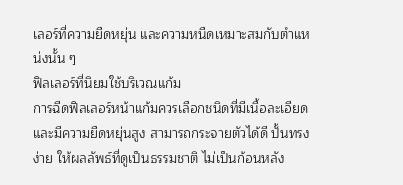เลอร์ที่ความยืดหยุ่น และความหนืดเหมาะสมกับตำแหน่งนั้น ๆ
ฟิลเลอร์ที่นิยมใช้บริเวณแก้ม
การฉีดฟิลเลอร์หน้าแก้มควรเลือกชนิดที่มีเนื้อละเอียดและมีความยืดหยุ่นสูง สามารถกระจายตัวได้ดี ปั้นทรงง่าย ให้ผลลัพธ์ที่ดูเป็นธรรมชาติ ไม่เป็นก้อนหลัง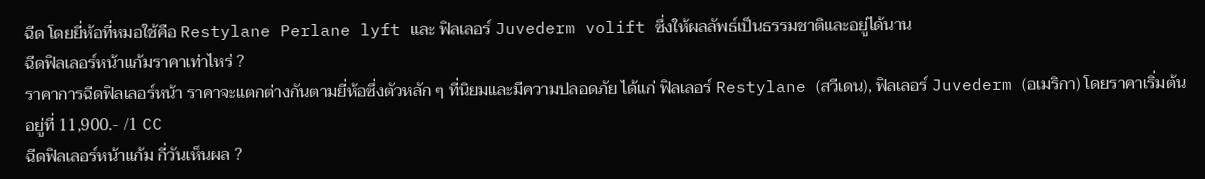ฉีด โดยยี่ห้อที่หมอใช้คือ Restylane Perlane lyft และ ฟิลเลอร์ Juvederm volift ซึ่งให้ผลลัพธ์เป็นธรรมชาติและอยู่ได้นาน
ฉีดฟิลเลอร์หน้าแก้มราคาเท่าไหร่ ?
ราคาการฉีดฟิลเลอร์หน้า ราคาจะแตกต่างกันตามยี่ห้อซึ่งตัวหลัก ๆ ที่นิยมและมีความปลอดภัย ได้แก่ ฟิลเลอร์ Restylane (สวีเดน), ฟิลเลอร์ Juvederm (อเมริกา) โดยราคาเริ่มต้น อยู่ที่ 11,900.- /1 CC
ฉีดฟิลเลอร์หน้าแก้ม กี่วันเห็นผล ?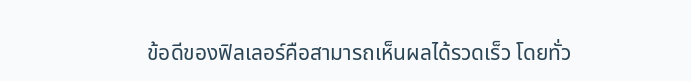ข้อดีของฟิลเลอร์คือสามารถเห็นผลได้รวดเร็ว โดยทั่ว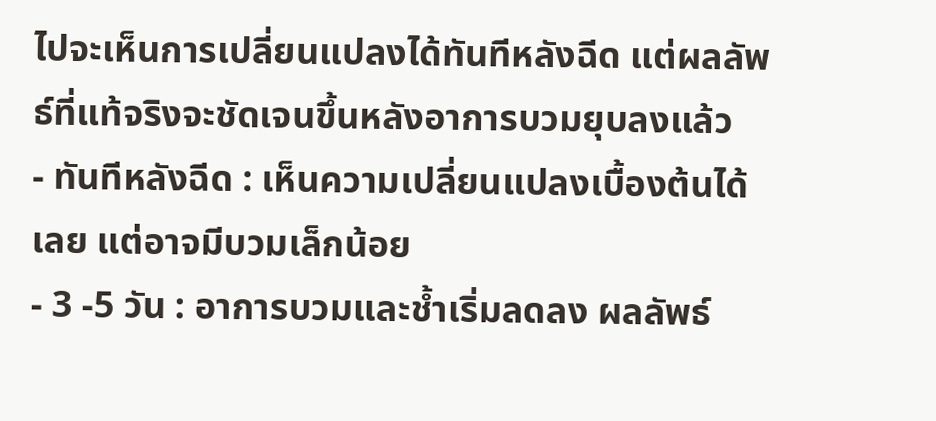ไปจะเห็นการเปลี่ยนแปลงได้ทันทีหลังฉีด แต่ผลลัพธ์ที่แท้จริงจะชัดเจนขึ้นหลังอาการบวมยุบลงแล้ว
- ทันทีหลังฉีด : เห็นความเปลี่ยนแปลงเบื้องต้นได้เลย แต่อาจมีบวมเล็กน้อย
- 3 -5 วัน : อาการบวมและช้ำเริ่มลดลง ผลลัพธ์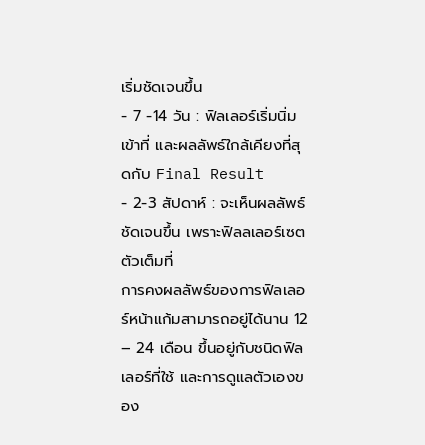เริ่มชัดเจนขึ้น
- 7 -14 วัน : ฟิลเลอร์เริ่มนิ่ม เข้าที่ และผลลัพธ์ใกล้เคียงที่สุดกับ Final Result
- 2-3 สัปดาห์ : จะเห็นผลลัพธ์ชัดเจนขึ้น เพราะฟิลลเลอร์เซตตัวเต็มที่
การคงผลลัพธ์ของการฟิลเลอร์หน้าแก้มสามารถอยู่ได้นาน 12 – 24 เดือน ขึ้นอยู่กับชนิดฟิลเลอร์ที่ใช้ และการดูแลตัวเองของ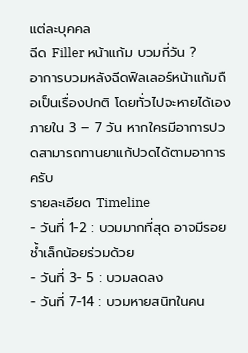แต่ละบุคคล
ฉีด Filler หน้าแก้ม บวมกี่วัน ?
อาการบวมหลังฉีดฟิลเลอร์หน้าแก้มถือเป็นเรื่องปกติ โดยทั่วไปจะหายได้เองภายใน 3 – 7 วัน หากใครมีอาการปวดสามารถทานยาแก้ปวดได้ตามอาการครับ
รายละเอียด Timeline
- วันที่ 1-2 : บวมมากที่สุด อาจมีรอยช้ำเล็กน้อยร่วมด้วย
- วันที่ 3- 5 : บวมลดลง
- วันที่ 7-14 : บวมหายสนิทในคน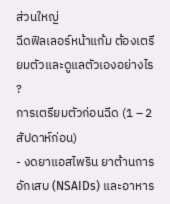ส่วนใหญ่
ฉีดฟิลเลอร์หน้าแก้ม ต้องเตรียมตัวและดูแลตัวเองอย่างไร ?
การเตรียมตัวก่อนฉีด (1 – 2 สัปดาห์ก่อน)
- งดยาแอสไพริน ยาต้านการอักเสบ (NSAIDs) และอาหาร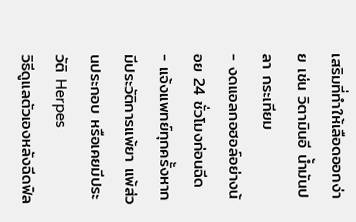เสริมที่ทำให้เลือดออกง่าย เช่น วิตามินอี น้ำมันปลา กระเทียม
- งดแอลกอฮอล์อย่างน้อย 24 ชั่วโมงก่อนฉีด
- แจ้งแพทย์ทุกครั้งหากมีประวัติการแพ้ยา แพ้ส่วนประกอบ หรือเคยมีประวัติ Herpes
วิธีดูแลตัวเองหลังฉีดฟิล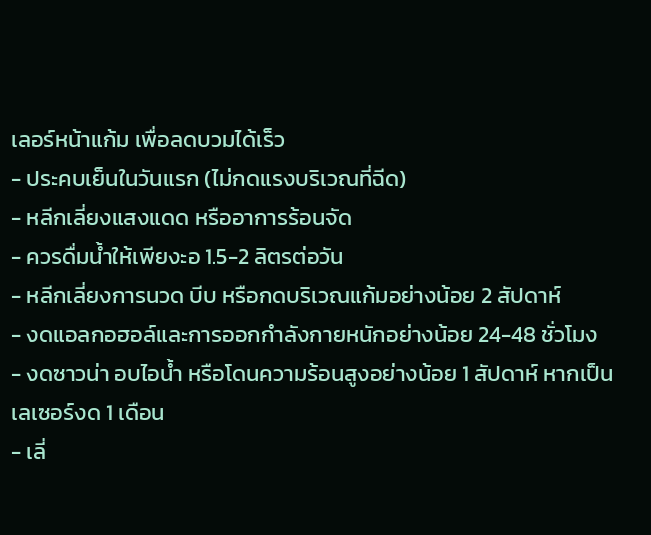เลอร์หน้าแก้ม เพื่อลดบวมได้เร็ว
- ประคบเย็นในวันแรก (ไม่กดแรงบริเวณที่ฉีด)
- หลีกเลี่ยงแสงแดด หรืออาการร้อนจัด
- ควรดื่มน้ำให้เพียงะอ 1.5-2 ลิตรต่อวัน
- หลีกเลี่ยงการนวด บีบ หรือกดบริเวณแก้มอย่างน้อย 2 สัปดาห์
- งดแอลกอฮอล์และการออกกำลังกายหนักอย่างน้อย 24-48 ชั่วโมง
- งดซาวน่า อบไอน้ำ หรือโดนความร้อนสูงอย่างน้อย 1 สัปดาห์ หากเป็นเลเซอร์งด 1 เดือน
- เลี่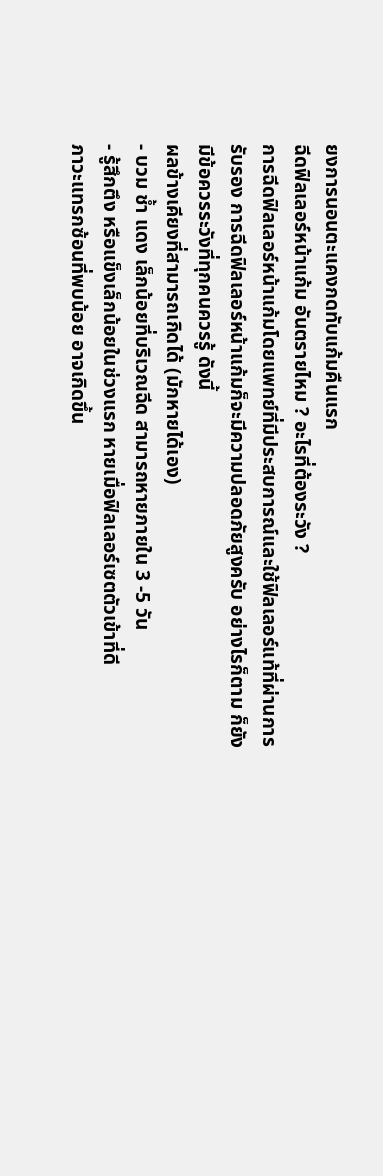ยงการนอนตะแคงกดทับแก้มคืนแรก
ฉีดฟิลเลอร์หน้าแก้ม อันตรายไหม ? อะไรที่ต้องระวัง ?
การฉีดฟิลเลอร์หน้าแก้มโดยแพทย์ที่มีประสบการณ์และใช้ฟิลเลอร์แท้ที่ผ่านการรับรอง การฉีดฟิลเลอร์หน้าแก้มก็จะมีความปลอดภัยสูงครับ อย่างไรก็ตาม ก็ยังมีข้อควรระวังที่ทุกคนควรรู้ ดังนี้
ผลข้างเคียงที่สามารถเกิดได้ (มักหายได้เอง)
- บวม ช้ำ แดง เล็กน้อยที่บริเวณฉีด สามารถหายภายใน 3 -5 วัน
- รู้สึกตึง หรือแข็งเล็กน้อยในช่วงแรก หายเมื่อฟิลเลอร์เซตตัวเข้าที่ดี
ภาวะแทรกซ้อนที่พบน้อย อาจเกิดขึ้น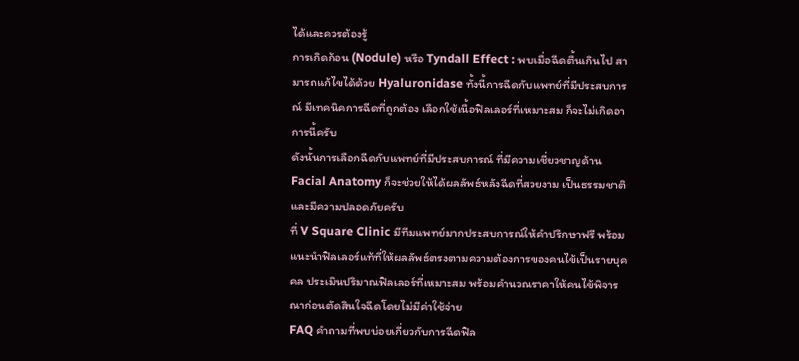ได้และควรต้องรู้
การเกิดก้อน (Nodule) หรือ Tyndall Effect : พบเมื่อฉีดตื้นเกินไป สามารถแก้ไขได้ด้วย Hyaluronidase ทั้งนี้การฉีดกับแพทย์ที่มีประสบการณ์ มีเทคนิคการฉีดที่ถูกต้อง เลือกใช้เนื้อฟิลเลอร์ที่เหมาะสม ก็จะไม่เกิดอาการนี้ครับ
ดังนั้นการเลือกฉีดกับแพทย์ที่มีประสบการณ์ ที่มีความเชี่ยวชาญด้าน Facial Anatomy ก็จะช่วยให้ได้ผลลัพธ์หลังฉีดที่สวยงาม เป็นธรรมชาติ และมีความปลอดภัยครับ
ที่ V Square Clinic มีทีมแพทย์มากประสบการณ์ให้คำปรึกษาฟรี พร้อมแนะนำฟิลเลอร์แท้ที่ให้ผลลัพธ์ตรงตามความต้องการของคนไข้เป็นรายบุคคล ประเมินปริมาณฟิลเลอร์ที่เหมาะสม พร้อมคำนวณราคาให้คนไข้พิจารณาก่อนตัดสินใจฉีดโดยไม่มีค่าใช้จ่าย
FAQ คำถามที่พบบ่อยเกี่ยวกับการฉีดฟิล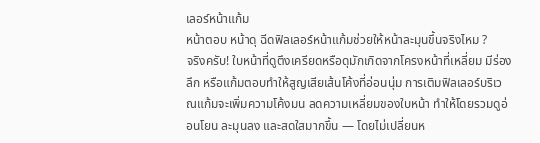เลอร์หน้าแก้ม
หน้าตอบ หน้าดุ ฉีดฟิลเลอร์หน้าแก้มช่วยให้หน้าละมุนขึ้นจริงไหม ?
จริงครับ! ใบหน้าที่ดูตึงเครียดหรือดุมักเกิดจากโครงหน้าที่เหลี่ยม มีร่องลึก หรือแก้มตอบทำให้สูญเสียเส้นโค้งที่อ่อนนุ่ม การเติมฟิลเลอร์บริเวณแก้มจะเพิ่มความโค้งมน ลดความเหลี่ยมของใบหน้า ทำให้โดยรวมดูอ่อนโยน ละมุนลง และสดใสมากขึ้น — โดยไม่เปลี่ยนห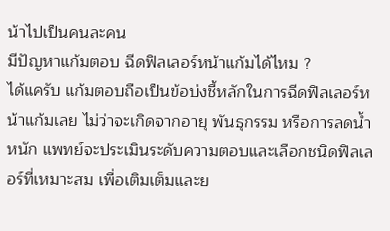น้าไปเป็นคนละคน
มีปัญหาแก้มตอบ ฉีดฟิลเลอร์หน้าแก้มได้ไหม ?
ได้แครับ แก้มตอบถือเป็นข้อบ่งชี้หลักในการฉีดฟิลเลอร์หน้าแก้มเลย ไม่ว่าจะเกิดจากอายุ พันธุกรรม หรือการลดน้ำหนัก แพทย์จะประเมินระดับความตอบและเลือกชนิดฟิลเลอร์ที่เหมาะสม เพื่อเติมเต็มและย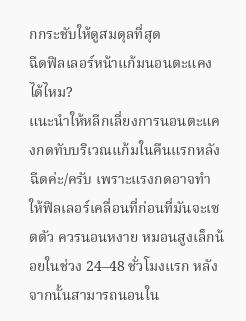กกระชับให้ดูสมดุลที่สุด
ฉีดฟิลเลอร์หน้าแก้มนอนตะแคงได้ไหม?
แนะนำให้หลีกเลี่ยงการนอนตะแคงกดทับบริเวณแก้มในคืนแรกหลังฉีดค่ะ/ครับ เพราะแรงกดอาจทำให้ฟิลเลอร์เคลื่อนที่ก่อนที่มันจะเซตตัว ควรนอนหงาย หมอนสูงเล็กน้อยในช่วง 24–48 ชั่วโมงแรก หลังจากนั้นสามารถนอนใน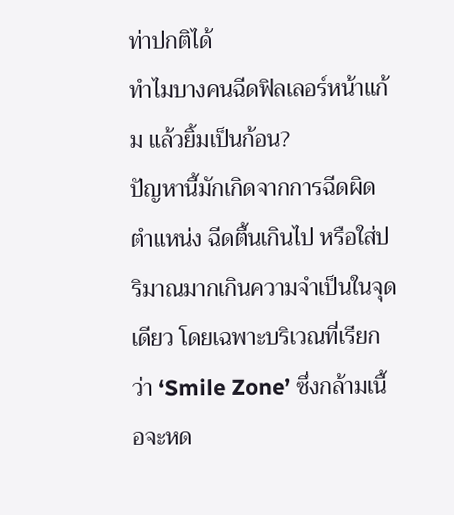ท่าปกติได้
ทำไมบางคนฉีดฟิลเลอร์หน้าแก้ม แล้วยิ้มเป็นก้อน?
ปัญหานี้มักเกิดจากการฉีดผิดตำแหน่ง ฉีดตื้นเกินไป หรือใส่ปริมาณมากเกินความจำเป็นในจุดเดียว โดยเฉพาะบริเวณที่เรียกว่า ‘Smile Zone’ ซึ่งกล้ามเนื้อจะหด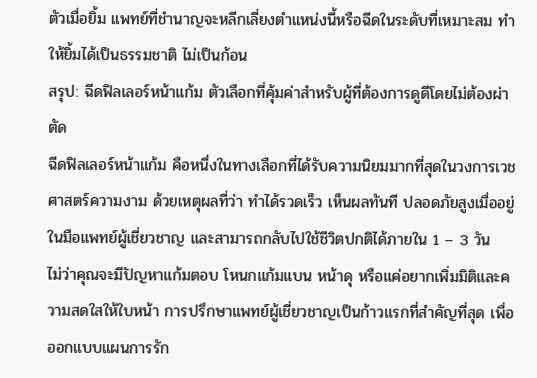ตัวเมื่อยิ้ม แพทย์ที่ชำนาญจะหลีกเลี่ยงตำแหน่งนี้หรือฉีดในระดับที่เหมาะสม ทำให้ยิ้มได้เป็นธรรมชาติ ไม่เป็นก้อน
สรุป: ฉีดฟิลเลอร์หน้าแก้ม ตัวเลือกที่คุ้มค่าสำหรับผู้ที่ต้องการดูดีโดยไม่ต้องผ่าตัด
ฉีดฟิลเลอร์หน้าแก้ม คือหนึ่งในทางเลือกที่ได้รับความนิยมมากที่สุดในวงการเวชศาสตร์ความงาม ด้วยเหตุผลที่ว่า ทำได้รวดเร็ว เห็นผลทันที ปลอดภัยสูงเมื่ออยู่ในมือแพทย์ผู้เชี่ยวชาญ และสามารถกลับไปใช้ชีวิตปกติได้ภายใน 1 – 3 วัน
ไม่ว่าคุณจะมีปัญหาแก้มตอบ โหนกแก้มแบน หน้าดุ หรือแค่อยากเพิ่มมิติและความสดใสให้ใบหน้า การปรึกษาแพทย์ผู้เชี่ยวชาญเป็นก้าวแรกที่สำคัญที่สุด เพื่อออกแบบแผนการรัก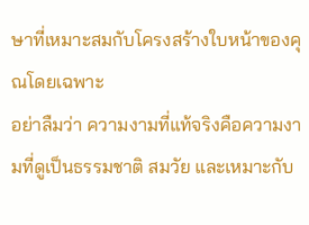ษาที่เหมาะสมกับโครงสร้างใบหน้าของคุณโดยเฉพาะ
อย่าลืมว่า ความงามที่แท้จริงคือความงามที่ดูเป็นธรรมชาติ สมวัย และเหมาะกับ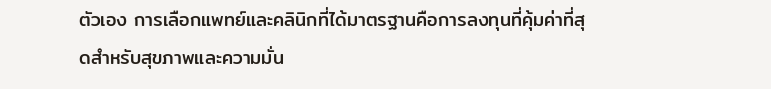ตัวเอง การเลือกแพทย์และคลินิกที่ได้มาตรฐานคือการลงทุนที่คุ้มค่าที่สุดสำหรับสุขภาพและความมั่น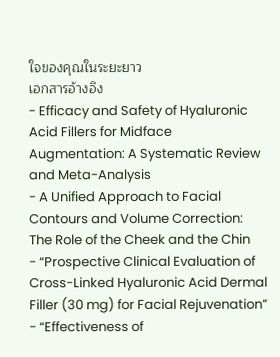ใจของคุณในระยะยาว
เอกสารอ้างอิง
- Efficacy and Safety of Hyaluronic Acid Fillers for Midface Augmentation: A Systematic Review and Meta-Analysis
- A Unified Approach to Facial Contours and Volume Correction: The Role of the Cheek and the Chin
- “Prospective Clinical Evaluation of Cross-Linked Hyaluronic Acid Dermal Filler (30 mg) for Facial Rejuvenation”
- “Effectiveness of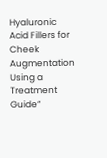Hyaluronic Acid Fillers for Cheek Augmentation Using a Treatment Guide”